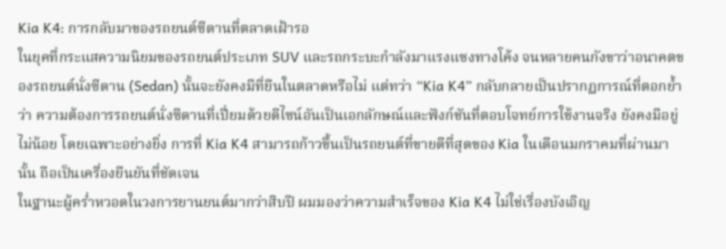Kia K4: การกลับมาของรถยนต์ซีดานที่ตลาดเฝ้ารอ
ในยุคที่กระแสความนิยมของรถยนต์ประเภท SUV และรถกระบะกำลังมาแรงแซงทางโค้ง จนหลายคนกังขาว่าอนาคตของรถยนต์นั่งซีดาน (Sedan) นั้นจะยังคงมีที่ยืนในตลาดหรือไม่ แต่ทว่า “Kia K4” กลับกลายเป็นปรากฏการณ์ที่ตอกย้ำว่า ความต้องการรถยนต์นั่งซีดานที่เปี่ยมด้วยดีไซน์อันเป็นเอกลักษณ์และฟังก์ชันที่ตอบโจทย์การใช้งานจริง ยังคงมีอยู่ไม่น้อย โดยเฉพาะอย่างยิ่ง การที่ Kia K4 สามารถก้าวขึ้นเป็นรถยนต์ที่ขายดีที่สุดของ Kia ในเดือนมกราคมที่ผ่านมานั้น ถือเป็นเครื่องยืนยันที่ชัดเจน
ในฐานะผู้คร่ำหวอดในวงการยานยนต์มากว่าสิบปี ผมมองว่าความสำเร็จของ Kia K4 ไม่ใช่เรื่องบังเอิญ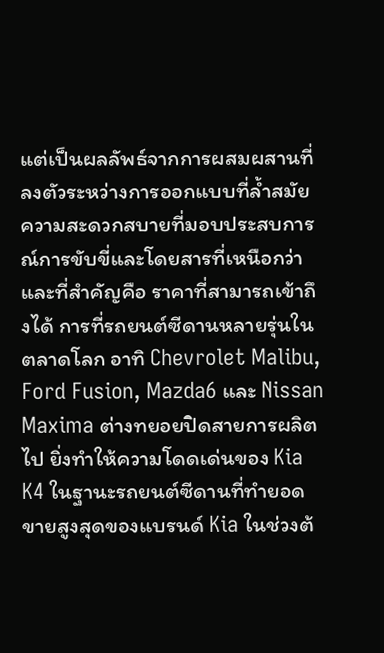แต่เป็นผลลัพธ์จากการผสมผสานที่ลงตัวระหว่างการออกแบบที่ล้ำสมัย ความสะดวกสบายที่มอบประสบการณ์การขับขี่และโดยสารที่เหนือกว่า และที่สำคัญคือ ราคาที่สามารถเข้าถึงได้ การที่รถยนต์ซีดานหลายรุ่นในตลาดโลก อาทิ Chevrolet Malibu, Ford Fusion, Mazda6 และ Nissan Maxima ต่างทยอยปิดสายการผลิตไป ยิ่งทำให้ความโดดเด่นของ Kia K4 ในฐานะรถยนต์ซีดานที่ทำยอดขายสูงสุดของแบรนด์ Kia ในช่วงต้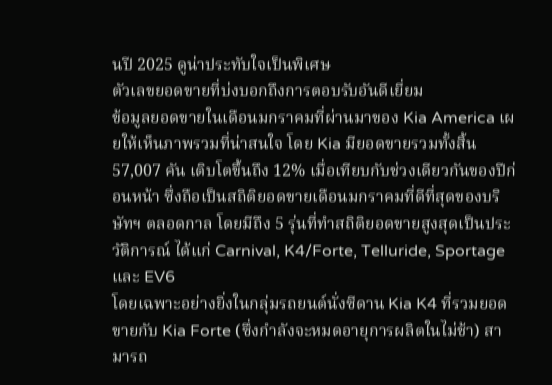นปี 2025 ดูน่าประทับใจเป็นพิเศษ
ตัวเลขยอดขายที่บ่งบอกถึงการตอบรับอันดีเยี่ยม
ข้อมูลยอดขายในเดือนมกราคมที่ผ่านมาของ Kia America เผยให้เห็นภาพรวมที่น่าสนใจ โดย Kia มียอดขายรวมทั้งสิ้น 57,007 คัน เติบโตขึ้นถึง 12% เมื่อเทียบกับช่วงเดียวกันของปีก่อนหน้า ซึ่งถือเป็นสถิติยอดขายเดือนมกราคมที่ดีที่สุดของบริษัทฯ ตลอดกาล โดยมีถึง 5 รุ่นที่ทำสถิติยอดขายสูงสุดเป็นประวัติการณ์ ได้แก่ Carnival, K4/Forte, Telluride, Sportage และ EV6
โดยเฉพาะอย่างยิ่งในกลุ่มรถยนต์นั่งซีดาน Kia K4 ที่รวมยอดขายกับ Kia Forte (ซึ่งกำลังจะหมดอายุการผลิตในไม่ช้า) สามารถ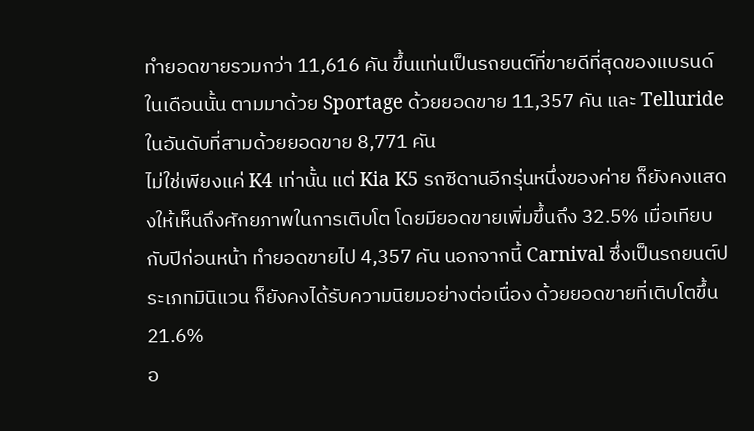ทำยอดขายรวมกว่า 11,616 คัน ขึ้นแท่นเป็นรถยนต์ที่ขายดีที่สุดของแบรนด์ในเดือนนั้น ตามมาด้วย Sportage ด้วยยอดขาย 11,357 คัน และ Telluride ในอันดับที่สามด้วยยอดขาย 8,771 คัน
ไม่ใช่เพียงแค่ K4 เท่านั้น แต่ Kia K5 รถซีดานอีกรุ่นหนึ่งของค่าย ก็ยังคงแสดงให้เห็นถึงศักยภาพในการเติบโต โดยมียอดขายเพิ่มขึ้นถึง 32.5% เมื่อเทียบกับปีก่อนหน้า ทำยอดขายไป 4,357 คัน นอกจากนี้ Carnival ซึ่งเป็นรถยนต์ประเภทมินิแวน ก็ยังคงได้รับความนิยมอย่างต่อเนื่อง ด้วยยอดขายที่เติบโตขึ้น 21.6%
อ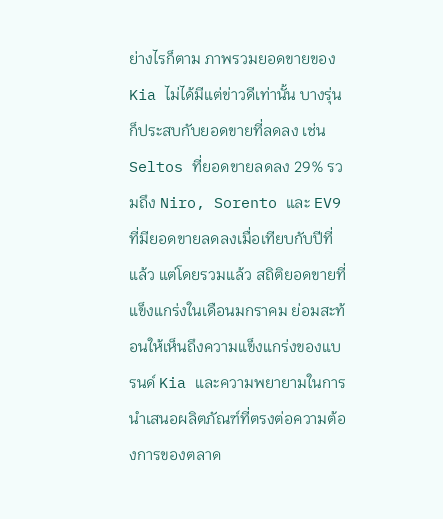ย่างไรก็ตาม ภาพรวมยอดขายของ Kia ไม่ได้มีแต่ข่าวดีเท่านั้น บางรุ่นก็ประสบกับยอดขายที่ลดลง เช่น Seltos ที่ยอดขายลดลง 29% รวมถึง Niro, Sorento และ EV9 ที่มียอดขายลดลงเมื่อเทียบกับปีที่แล้ว แต่โดยรวมแล้ว สถิติยอดขายที่แข็งแกร่งในเดือนมกราคม ย่อมสะท้อนให้เห็นถึงความแข็งแกร่งของแบรนด์ Kia และความพยายามในการนำเสนอผลิตภัณฑ์ที่ตรงต่อความต้องการของตลาด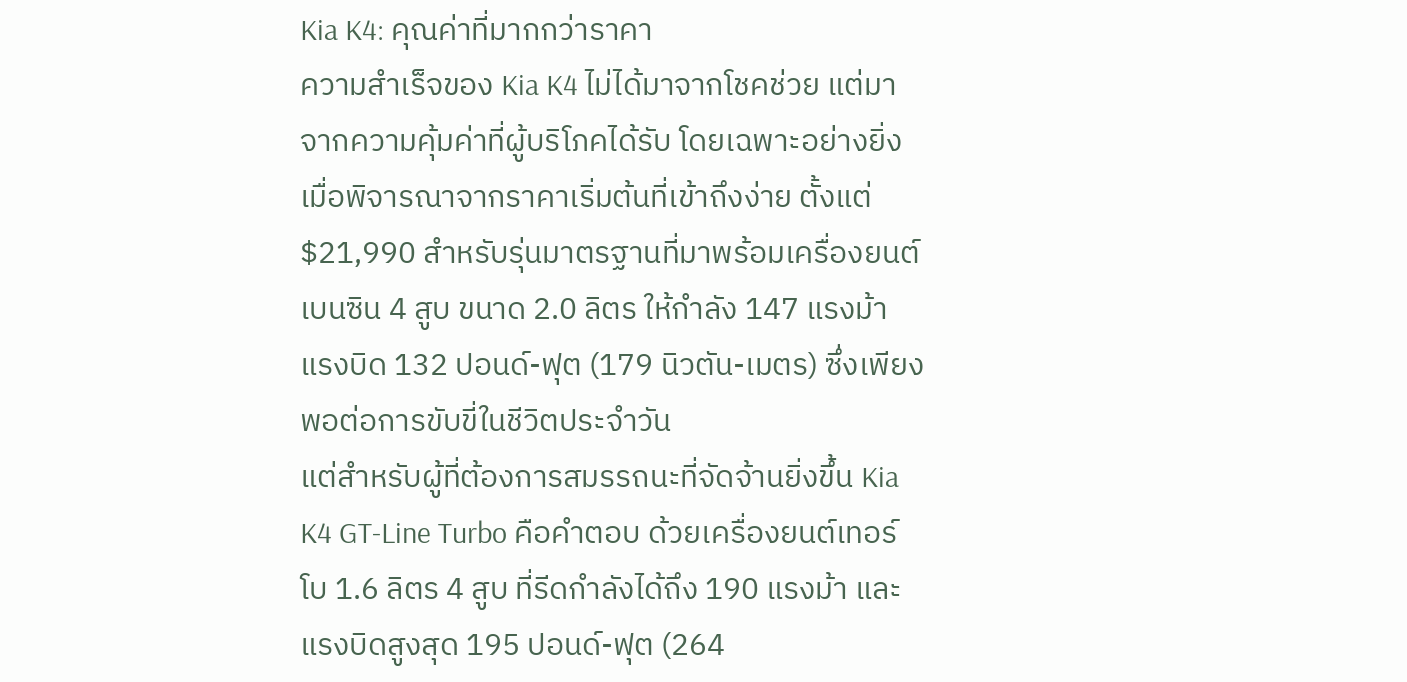Kia K4: คุณค่าที่มากกว่าราคา
ความสำเร็จของ Kia K4 ไม่ได้มาจากโชคช่วย แต่มาจากความคุ้มค่าที่ผู้บริโภคได้รับ โดยเฉพาะอย่างยิ่งเมื่อพิจารณาจากราคาเริ่มต้นที่เข้าถึงง่าย ตั้งแต่ $21,990 สำหรับรุ่นมาตรฐานที่มาพร้อมเครื่องยนต์เบนซิน 4 สูบ ขนาด 2.0 ลิตร ให้กำลัง 147 แรงม้า แรงบิด 132 ปอนด์-ฟุต (179 นิวตัน-เมตร) ซึ่งเพียงพอต่อการขับขี่ในชีวิตประจำวัน
แต่สำหรับผู้ที่ต้องการสมรรถนะที่จัดจ้านยิ่งขึ้น Kia K4 GT-Line Turbo คือคำตอบ ด้วยเครื่องยนต์เทอร์โบ 1.6 ลิตร 4 สูบ ที่รีดกำลังได้ถึง 190 แรงม้า และแรงบิดสูงสุด 195 ปอนด์-ฟุต (264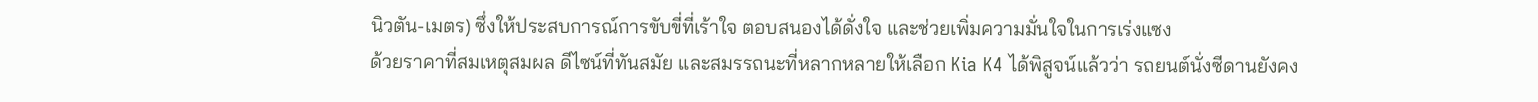นิวตัน-เมตร) ซึ่งให้ประสบการณ์การขับขี่ที่เร้าใจ ตอบสนองได้ดั่งใจ และช่วยเพิ่มความมั่นใจในการเร่งแซง
ด้วยราคาที่สมเหตุสมผล ดีไซน์ที่ทันสมัย และสมรรถนะที่หลากหลายให้เลือก Kia K4 ได้พิสูจน์แล้วว่า รถยนต์นั่งซีดานยังคง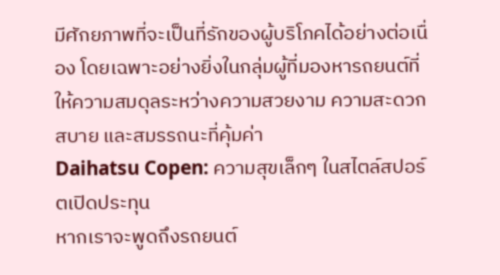มีศักยภาพที่จะเป็นที่รักของผู้บริโภคได้อย่างต่อเนื่อง โดยเฉพาะอย่างยิ่งในกลุ่มผู้ที่มองหารถยนต์ที่ให้ความสมดุลระหว่างความสวยงาม ความสะดวกสบาย และสมรรถนะที่คุ้มค่า
Daihatsu Copen: ความสุขเล็กๆ ในสไตล์สปอร์ตเปิดประทุน
หากเราจะพูดถึงรถยนต์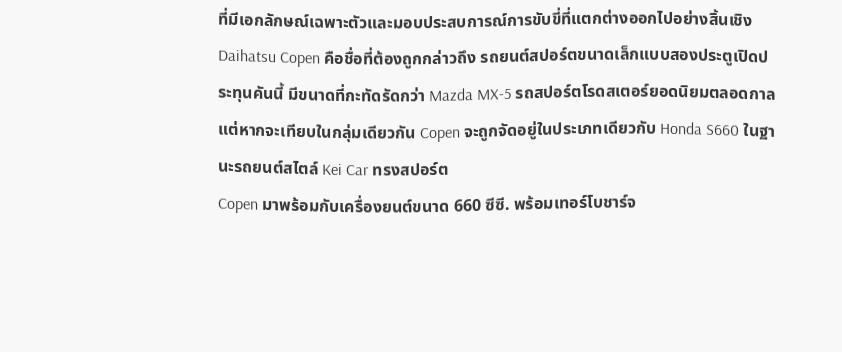ที่มีเอกลักษณ์เฉพาะตัวและมอบประสบการณ์การขับขี่ที่แตกต่างออกไปอย่างสิ้นเชิง Daihatsu Copen คือชื่อที่ต้องถูกกล่าวถึง รถยนต์สปอร์ตขนาดเล็กแบบสองประตูเปิดประทุนคันนี้ มีขนาดที่กะทัดรัดกว่า Mazda MX-5 รถสปอร์ตโรดสเตอร์ยอดนิยมตลอดกาล แต่หากจะเทียบในกลุ่มเดียวกัน Copen จะถูกจัดอยู่ในประเภทเดียวกับ Honda S660 ในฐานะรถยนต์สไตล์ Kei Car ทรงสปอร์ต
Copen มาพร้อมกับเครื่องยนต์ขนาด 660 ซีซี. พร้อมเทอร์โบชาร์จ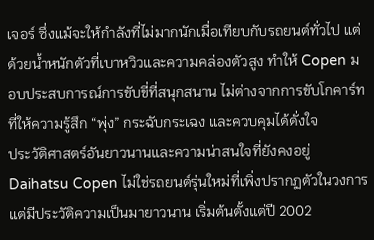เจอร์ ซึ่งแม้จะให้กำลังที่ไม่มากนักเมื่อเทียบกับรถยนต์ทั่วไป แต่ด้วยน้ำหนักตัวที่เบาหวิวและความคล่องตัวสูง ทำให้ Copen มอบประสบการณ์การขับขี่ที่สนุกสนาน ไม่ต่างจากการขับโกคาร์ท ที่ให้ความรู้สึก “พุ่ง” กระฉับกระเฉง และควบคุมได้ดั่งใจ
ประวัติศาสตร์อันยาวนานและความน่าสนใจที่ยังคงอยู่
Daihatsu Copen ไม่ใช่รถยนต์รุ่นใหม่ที่เพิ่งปรากฏตัวในวงการ แต่มีประวัติความเป็นมายาวนาน เริ่มต้นตั้งแต่ปี 2002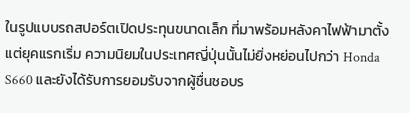ในรูปแบบรถสปอร์ตเปิดประทุนขนาดเล็ก ที่มาพร้อมหลังคาไฟฟ้ามาตั้งแต่ยุคแรกเริ่ม ความนิยมในประเทศญี่ปุ่นนั้นไม่ยิ่งหย่อนไปกว่า Honda S660 และยังได้รับการยอมรับจากผู้ชื่นชอบร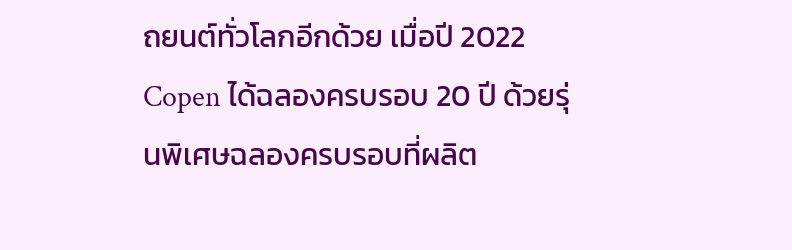ถยนต์ทั่วโลกอีกด้วย เมื่อปี 2022 Copen ได้ฉลองครบรอบ 20 ปี ด้วยรุ่นพิเศษฉลองครบรอบที่ผลิต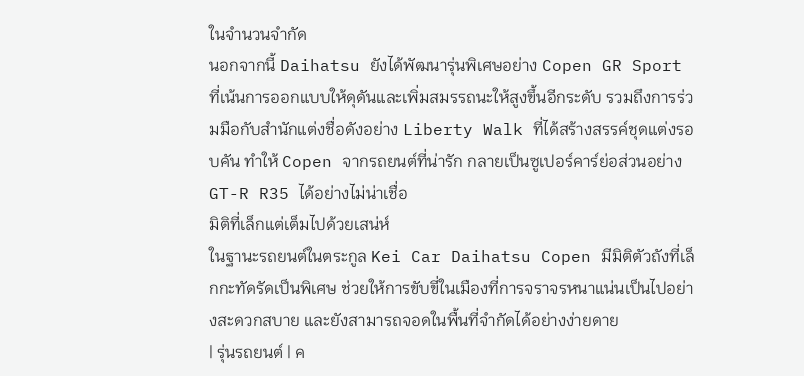ในจำนวนจำกัด
นอกจากนี้ Daihatsu ยังได้พัฒนารุ่นพิเศษอย่าง Copen GR Sport ที่เน้นการออกแบบให้ดุดันและเพิ่มสมรรถนะให้สูงขึ้นอีกระดับ รวมถึงการร่วมมือกับสำนักแต่งชื่อดังอย่าง Liberty Walk ที่ได้สร้างสรรค์ชุดแต่งรอบคัน ทำให้ Copen จากรถยนต์ที่น่ารัก กลายเป็นซูเปอร์คาร์ย่อส่วนอย่าง GT-R R35 ได้อย่างไม่น่าเชื่อ
มิติที่เล็กแต่เต็มไปด้วยเสน่ห์
ในฐานะรถยนต์ในตระกูล Kei Car Daihatsu Copen มีมิติตัวถังที่เล็กกะทัดรัดเป็นพิเศษ ช่วยให้การขับขี่ในเมืองที่การจราจรหนาแน่นเป็นไปอย่างสะดวกสบาย และยังสามารถจอดในพื้นที่จำกัดได้อย่างง่ายดาย
| รุ่นรถยนต์ | ค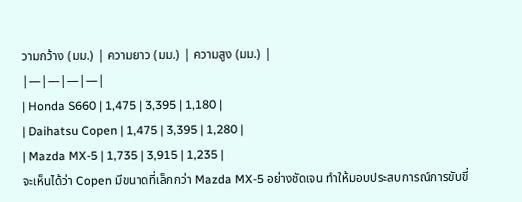วามกว้าง (มม.) | ความยาว (มม.) | ความสูง (มม.) |
|—|—|—|—|
| Honda S660 | 1,475 | 3,395 | 1,180 |
| Daihatsu Copen | 1,475 | 3,395 | 1,280 |
| Mazda MX-5 | 1,735 | 3,915 | 1,235 |
จะเห็นได้ว่า Copen มีขนาดที่เล็กกว่า Mazda MX-5 อย่างชัดเจน ทำให้มอบประสบการณ์การขับขี่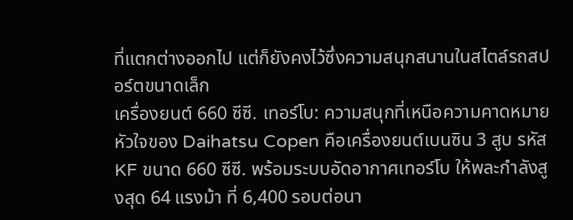ที่แตกต่างออกไป แต่ก็ยังคงไว้ซึ่งความสนุกสนานในสไตล์รถสปอร์ตขนาดเล็ก
เครื่องยนต์ 660 ซีซี. เทอร์โบ: ความสนุกที่เหนือความคาดหมาย
หัวใจของ Daihatsu Copen คือเครื่องยนต์เบนซิน 3 สูบ รหัส KF ขนาด 660 ซีซี. พร้อมระบบอัดอากาศเทอร์โบ ให้พละกำลังสูงสุด 64 แรงม้า ที่ 6,400 รอบต่อนา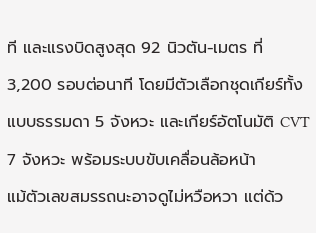ที และแรงบิดสูงสุด 92 นิวตัน-เมตร ที่ 3,200 รอบต่อนาที โดยมีตัวเลือกชุดเกียร์ทั้งแบบธรรมดา 5 จังหวะ และเกียร์อัตโนมัติ CVT 7 จังหวะ พร้อมระบบขับเคลื่อนล้อหน้า
แม้ตัวเลขสมรรถนะอาจดูไม่หวือหวา แต่ด้ว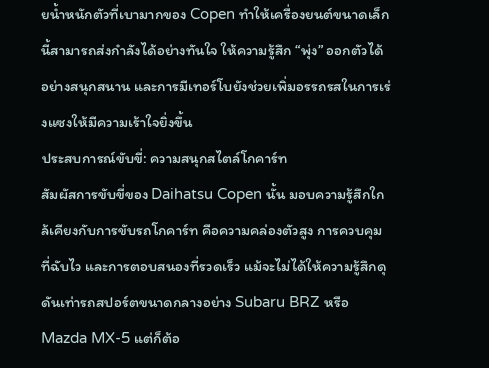ยน้ำหนักตัวที่เบามากของ Copen ทำให้เครื่องยนต์ขนาดเล็กนี้สามารถส่งกำลังได้อย่างทันใจ ให้ความรู้สึก “พุ่ง” ออกตัวได้อย่างสนุกสนาน และการมีเทอร์โบยังช่วยเพิ่มอรรถรสในการเร่งแซงให้มีความเร้าใจยิ่งขึ้น
ประสบการณ์ขับขี่: ความสนุกสไตล์โกคาร์ท
สัมผัสการขับขี่ของ Daihatsu Copen นั้น มอบความรู้สึกใกล้เคียงกับการขับรถโกคาร์ท คือความคล่องตัวสูง การควบคุมที่ฉับไว และการตอบสนองที่รวดเร็ว แม้จะไม่ได้ให้ความรู้สึกดุดันเท่ารถสปอร์ตขนาดกลางอย่าง Subaru BRZ หรือ Mazda MX-5 แต่ก็ต้อ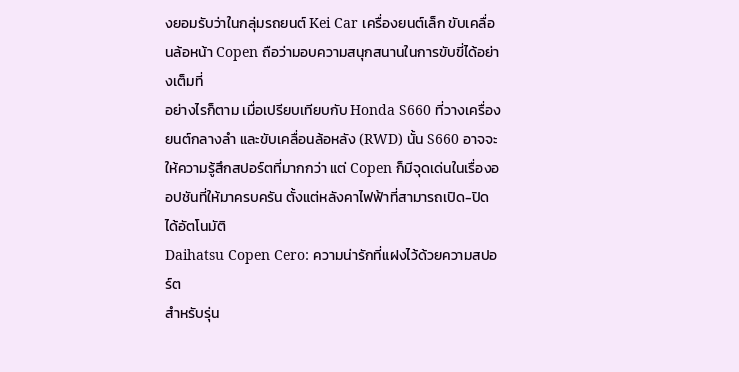งยอมรับว่าในกลุ่มรถยนต์ Kei Car เครื่องยนต์เล็ก ขับเคลื่อนล้อหน้า Copen ถือว่ามอบความสนุกสนานในการขับขี่ได้อย่างเต็มที่
อย่างไรก็ตาม เมื่อเปรียบเทียบกับ Honda S660 ที่วางเครื่องยนต์กลางลำ และขับเคลื่อนล้อหลัง (RWD) นั้น S660 อาจจะให้ความรู้สึกสปอร์ตที่มากกว่า แต่ Copen ก็มีจุดเด่นในเรื่องออปชันที่ให้มาครบครัน ตั้งแต่หลังคาไฟฟ้าที่สามารถเปิด-ปิดได้อัตโนมัติ
Daihatsu Copen Cero: ความน่ารักที่แฝงไว้ด้วยความสปอร์ต
สำหรับรุ่น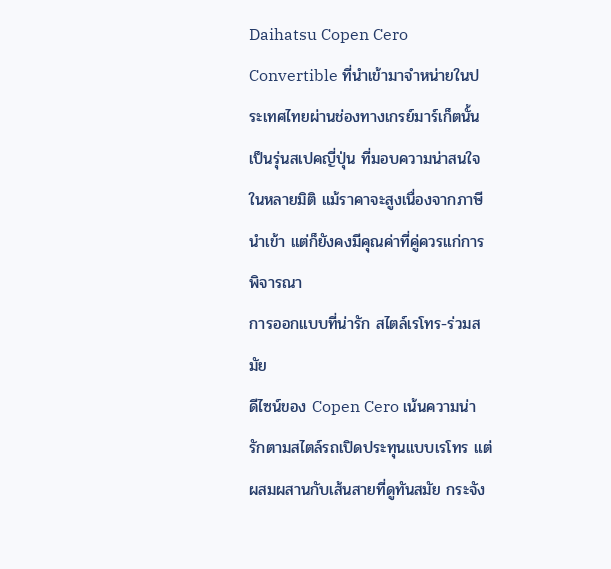Daihatsu Copen Cero Convertible ที่นำเข้ามาจำหน่ายในประเทศไทยผ่านช่องทางเกรย์มาร์เก็ตนั้น เป็นรุ่นสเปคญี่ปุ่น ที่มอบความน่าสนใจในหลายมิติ แม้ราคาจะสูงเนื่องจากภาษีนำเข้า แต่ก็ยังคงมีคุณค่าที่คู่ควรแก่การพิจารณา
การออกแบบที่น่ารัก สไตล์เรโทร-ร่วมสมัย
ดีไซน์ของ Copen Cero เน้นความน่ารักตามสไตล์รถเปิดประทุนแบบเรโทร แต่ผสมผสานกับเส้นสายที่ดูทันสมัย กระจัง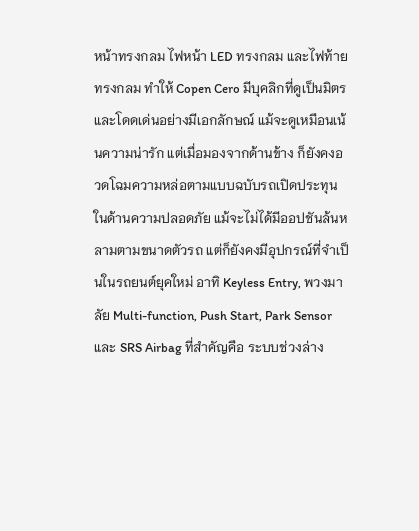หน้าทรงกลม ไฟหน้า LED ทรงกลม และไฟท้ายทรงกลม ทำให้ Copen Cero มีบุคลิกที่ดูเป็นมิตร และโดดเด่นอย่างมีเอกลักษณ์ แม้จะดูเหมือนเน้นความน่ารัก แต่เมื่อมองจากด้านข้าง ก็ยังคงอวดโฉมความหล่อตามแบบฉบับรถเปิดประทุน
ในด้านความปลอดภัย แม้จะไม่ได้มีออปชันล้นหลามตามขนาดตัวรถ แต่ก็ยังคงมีอุปกรณ์ที่จำเป็นในรถยนต์ยุคใหม่ อาทิ Keyless Entry, พวงมาลัย Multi-function, Push Start, Park Sensor และ SRS Airbag ที่สำคัญคือ ระบบช่วงล่าง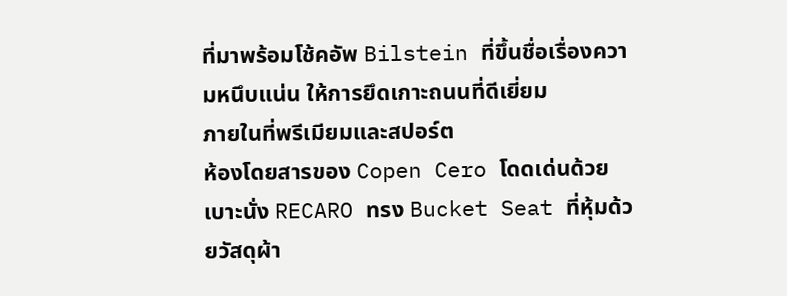ที่มาพร้อมโช้คอัพ Bilstein ที่ขึ้นชื่อเรื่องความหนึบแน่น ให้การยึดเกาะถนนที่ดีเยี่ยม
ภายในที่พรีเมียมและสปอร์ต
ห้องโดยสารของ Copen Cero โดดเด่นด้วยเบาะนั่ง RECARO ทรง Bucket Seat ที่หุ้มด้วยวัสดุผ้า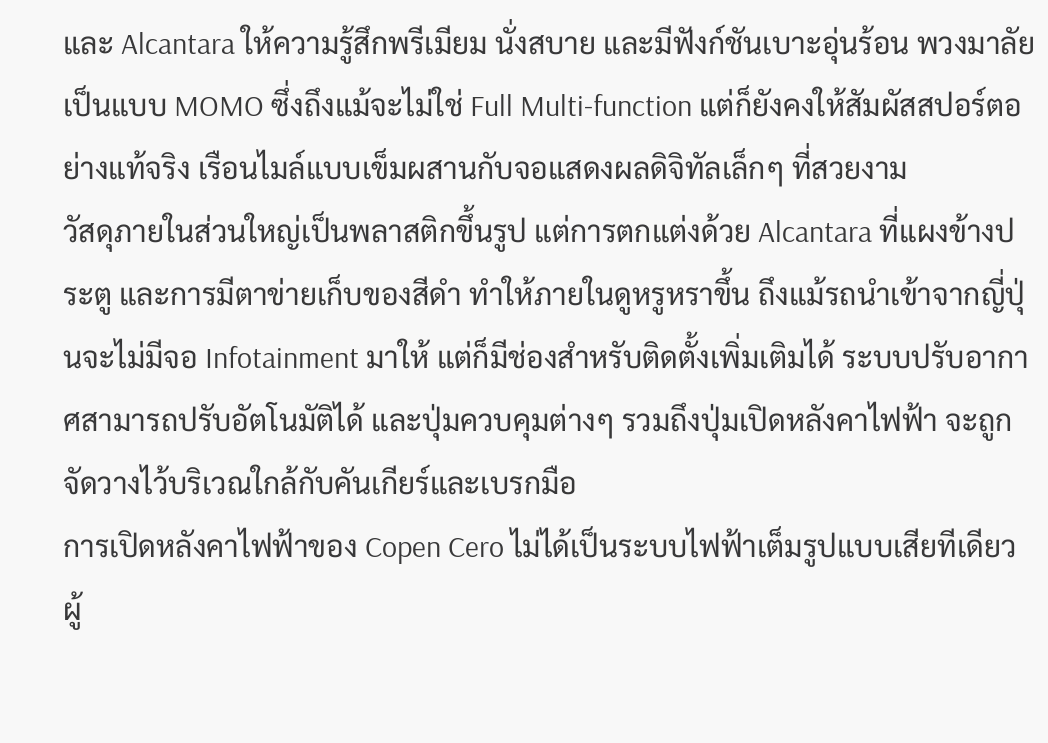และ Alcantara ให้ความรู้สึกพรีเมียม นั่งสบาย และมีฟังก์ชันเบาะอุ่นร้อน พวงมาลัยเป็นแบบ MOMO ซึ่งถึงแม้จะไม่ใช่ Full Multi-function แต่ก็ยังคงให้สัมผัสสปอร์ตอย่างแท้จริง เรือนไมล์แบบเข็มผสานกับจอแสดงผลดิจิทัลเล็กๆ ที่สวยงาม
วัสดุภายในส่วนใหญ่เป็นพลาสติกขึ้นรูป แต่การตกแต่งด้วย Alcantara ที่แผงข้างประตู และการมีตาข่ายเก็บของสีดำ ทำให้ภายในดูหรูหราขึ้น ถึงแม้รถนำเข้าจากญี่ปุ่นจะไม่มีจอ Infotainment มาให้ แต่ก็มีช่องสำหรับติดตั้งเพิ่มเติมได้ ระบบปรับอากาศสามารถปรับอัตโนมัติได้ และปุ่มควบคุมต่างๆ รวมถึงปุ่มเปิดหลังคาไฟฟ้า จะถูกจัดวางไว้บริเวณใกล้กับคันเกียร์และเบรกมือ
การเปิดหลังคาไฟฟ้าของ Copen Cero ไม่ได้เป็นระบบไฟฟ้าเต็มรูปแบบเสียทีเดียว ผู้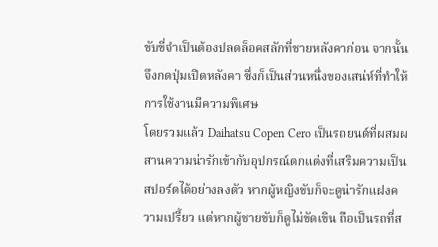ขับขี่จำเป็นต้องปลดล็อคสลักที่ชายหลังคาก่อน จากนั้นจึงกดปุ่มเปิดหลังคา ซึ่งก็เป็นส่วนหนึ่งของเสน่ห์ที่ทำให้การใช้งานมีความพิเศษ
โดยรวมแล้ว Daihatsu Copen Cero เป็นรถยนต์ที่ผสมผสานความน่ารักเข้ากับอุปกรณ์ตกแต่งที่เสริมความเป็นสปอร์ตได้อย่างลงตัว หากผู้หญิงขับก็จะดูน่ารักแฝงความเปรี้ยว แต่หากผู้ชายขับก็ดูไม่ขัดเขิน ถือเป็นรถที่ส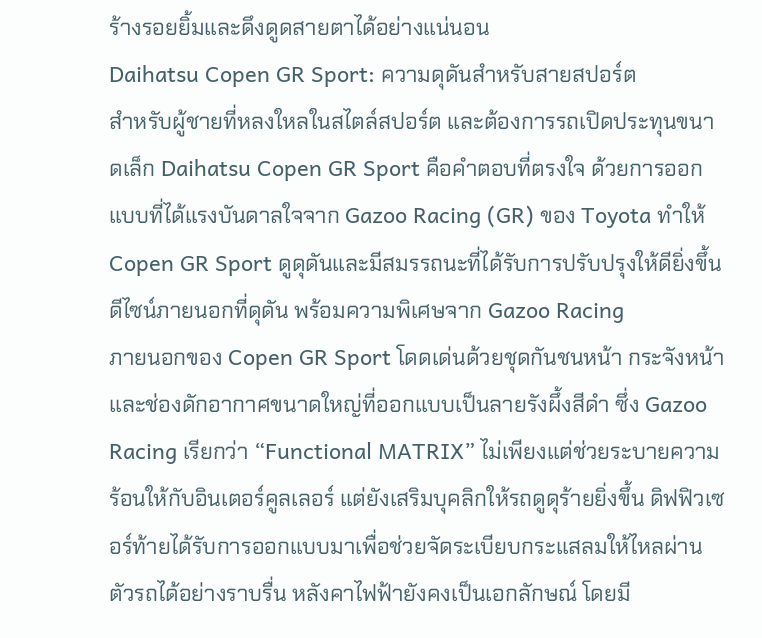ร้างรอยยิ้มและดึงดูดสายตาได้อย่างแน่นอน
Daihatsu Copen GR Sport: ความดุดันสำหรับสายสปอร์ต
สำหรับผู้ชายที่หลงใหลในสไตล์สปอร์ต และต้องการรถเปิดประทุนขนาดเล็ก Daihatsu Copen GR Sport คือคำตอบที่ตรงใจ ด้วยการออกแบบที่ได้แรงบันดาลใจจาก Gazoo Racing (GR) ของ Toyota ทำให้ Copen GR Sport ดูดุดันและมีสมรรถนะที่ได้รับการปรับปรุงให้ดียิ่งขึ้น
ดีไซน์ภายนอกที่ดุดัน พร้อมความพิเศษจาก Gazoo Racing
ภายนอกของ Copen GR Sport โดดเด่นด้วยชุดกันชนหน้า กระจังหน้า และช่องดักอากาศขนาดใหญ่ที่ออกแบบเป็นลายรังผึ้งสีดำ ซึ่ง Gazoo Racing เรียกว่า “Functional MATRIX” ไม่เพียงแต่ช่วยระบายความร้อนให้กับอินเตอร์คูลเลอร์ แต่ยังเสริมบุคลิกให้รถดูดุร้ายยิ่งขึ้น ดิฟฟิวเซอร์ท้ายได้รับการออกแบบมาเพื่อช่วยจัดระเบียบกระแสลมให้ไหลผ่านตัวรถได้อย่างราบรื่น หลังคาไฟฟ้ายังคงเป็นเอกลักษณ์ โดยมี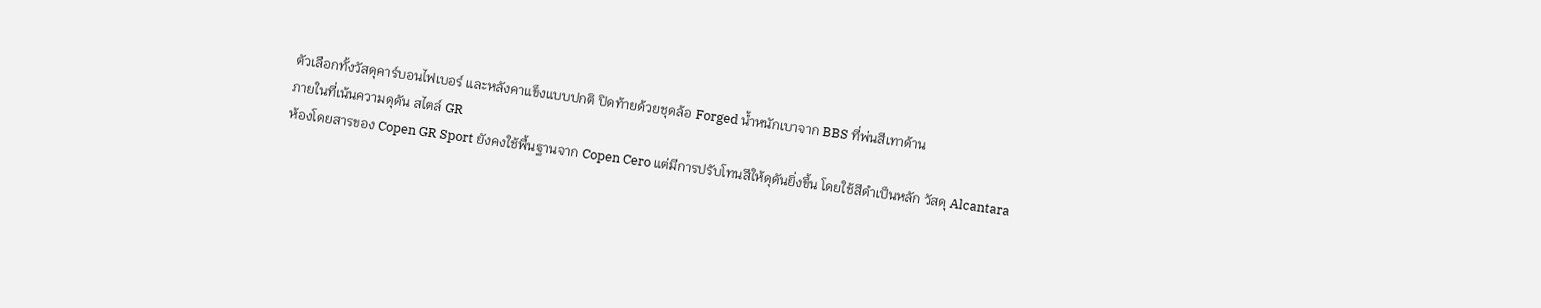ตัวเลือกทั้งวัสดุคาร์บอนไฟเบอร์ และหลังคาแข็งแบบปกติ ปิดท้ายด้วยชุดล้อ Forged น้ำหนักเบาจาก BBS ที่พ่นสีเทาด้าน
ภายในที่เน้นความดุดัน สไตล์ GR
ห้องโดยสารของ Copen GR Sport ยังคงใช้พื้นฐานจาก Copen Cero แต่มีการปรับโทนสีให้ดุดันยิ่งขึ้น โดยใช้สีดำเป็นหลัก วัสดุ Alcantara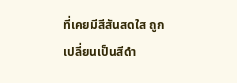ที่เคยมีสีสันสดใส ถูกเปลี่ยนเป็นสีดำ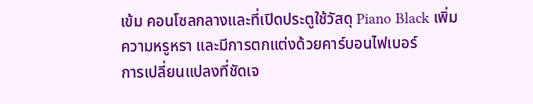เข้ม คอนโซลกลางและที่เปิดประตูใช้วัสดุ Piano Black เพิ่มความหรูหรา และมีการตกแต่งด้วยคาร์บอนไฟเบอร์
การเปลี่ยนแปลงที่ชัดเจ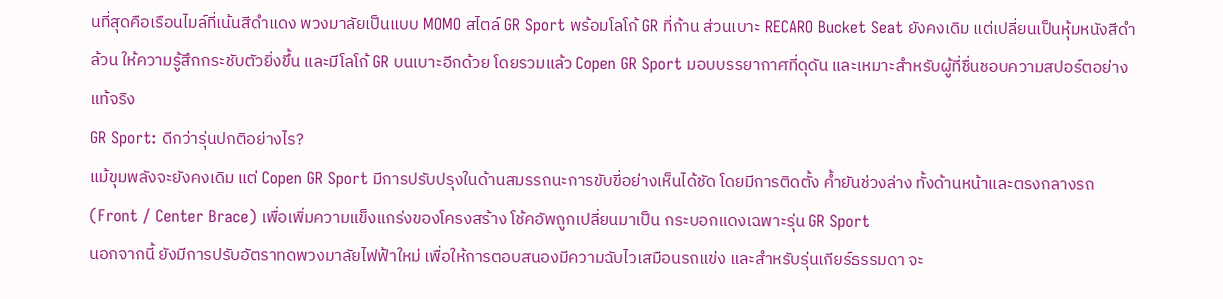นที่สุดคือเรือนไมล์ที่เน้นสีดำแดง พวงมาลัยเป็นแบบ MOMO สไตล์ GR Sport พร้อมโลโก้ GR ที่ก้าน ส่วนเบาะ RECARO Bucket Seat ยังคงเดิม แต่เปลี่ยนเป็นหุ้มหนังสีดำล้วน ให้ความรู้สึกกระชับตัวยิ่งขึ้น และมีโลโก้ GR บนเบาะอีกด้วย โดยรวมแล้ว Copen GR Sport มอบบรรยากาศที่ดุดัน และเหมาะสำหรับผู้ที่ชื่นชอบความสปอร์ตอย่างแท้จริง
GR Sport: ดีกว่ารุ่นปกติอย่างไร?
แม้ขุมพลังจะยังคงเดิม แต่ Copen GR Sport มีการปรับปรุงในด้านสมรรถนะการขับขี่อย่างเห็นได้ชัด โดยมีการติดตั้ง ค้ำยันช่วงล่าง ทั้งด้านหน้าและตรงกลางรถ (Front / Center Brace) เพื่อเพิ่มความแข็งแกร่งของโครงสร้าง โช้คอัพถูกเปลี่ยนมาเป็น กระบอกแดงเฉพาะรุ่น GR Sport
นอกจากนี้ ยังมีการปรับอัตราทดพวงมาลัยไฟฟ้าใหม่ เพื่อให้การตอบสนองมีความฉับไวเสมือนรถแข่ง และสำหรับรุ่นเกียร์ธรรมดา จะ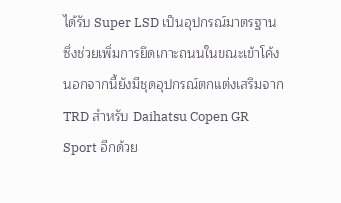ได้รับ Super LSD เป็นอุปกรณ์มาตรฐาน ซึ่งช่วยเพิ่มการยึดเกาะถนนในขณะเข้าโค้ง นอกจากนี้ยังมีชุดอุปกรณ์ตกแต่งเสริมจาก TRD สำหรับ Daihatsu Copen GR Sport อีกด้วย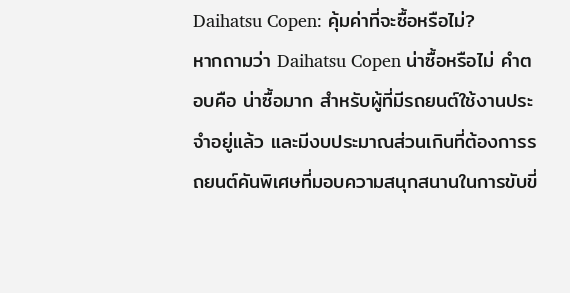Daihatsu Copen: คุ้มค่าที่จะซื้อหรือไม่?
หากถามว่า Daihatsu Copen น่าซื้อหรือไม่ คำตอบคือ น่าซื้อมาก สำหรับผู้ที่มีรถยนต์ใช้งานประจำอยู่แล้ว และมีงบประมาณส่วนเกินที่ต้องการรถยนต์คันพิเศษที่มอบความสนุกสนานในการขับขี่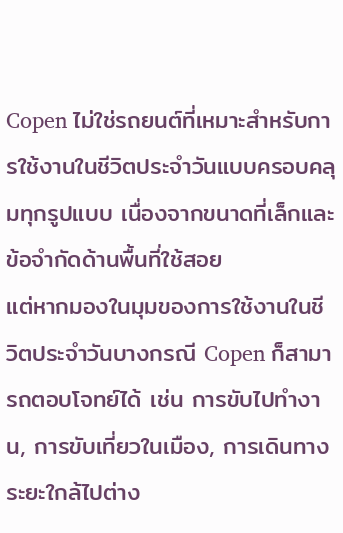Copen ไม่ใช่รถยนต์ที่เหมาะสำหรับการใช้งานในชีวิตประจำวันแบบครอบคลุมทุกรูปแบบ เนื่องจากขนาดที่เล็กและข้อจำกัดด้านพื้นที่ใช้สอย
แต่หากมองในมุมของการใช้งานในชีวิตประจำวันบางกรณี Copen ก็สามารถตอบโจทย์ได้ เช่น การขับไปทำงาน, การขับเที่ยวในเมือง, การเดินทางระยะใกล้ไปต่าง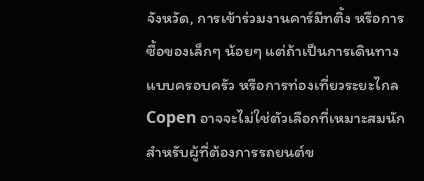จังหวัด, การเข้าร่วมงานคาร์มีทติ้ง หรือการซื้อของเล็กๆ น้อยๆ แต่ถ้าเป็นการเดินทางแบบครอบครัว หรือการท่องเที่ยวระยะไกล Copen อาจจะไม่ใช่ตัวเลือกที่เหมาะสมนัก
สำหรับผู้ที่ต้องการรถยนต์ข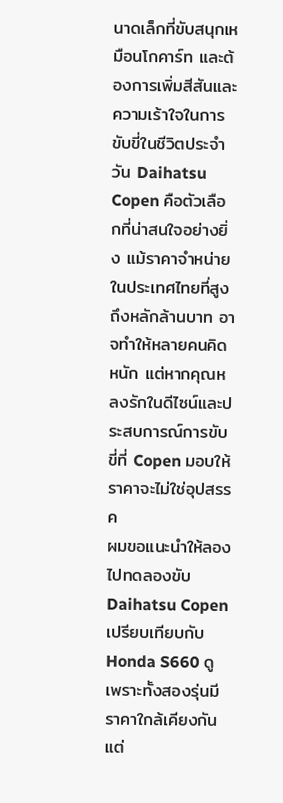นาดเล็กที่ขับสนุกเหมือนโกคาร์ท และต้องการเพิ่มสีสันและความเร้าใจในการขับขี่ในชีวิตประจำวัน Daihatsu Copen คือตัวเลือกที่น่าสนใจอย่างยิ่ง แม้ราคาจำหน่ายในประเทศไทยที่สูงถึงหลักล้านบาท อาจทำให้หลายคนคิดหนัก แต่หากคุณหลงรักในดีไซน์และประสบการณ์การขับขี่ที่ Copen มอบให้ ราคาจะไม่ใช่อุปสรรค
ผมขอแนะนำให้ลองไปทดลองขับ Daihatsu Copen เปรียบเทียบกับ Honda S660 ดู เพราะทั้งสองรุ่นมีราคาใกล้เคียงกัน แต่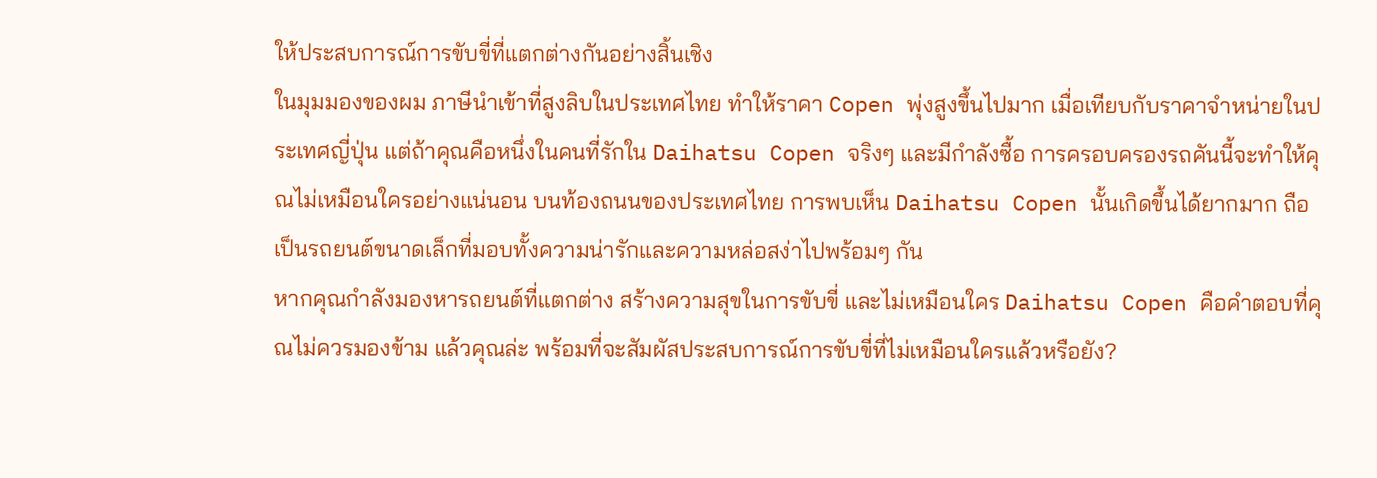ให้ประสบการณ์การขับขี่ที่แตกต่างกันอย่างสิ้นเชิง
ในมุมมองของผม ภาษีนำเข้าที่สูงลิบในประเทศไทย ทำให้ราคา Copen พุ่งสูงขึ้นไปมาก เมื่อเทียบกับราคาจำหน่ายในประเทศญี่ปุ่น แต่ถ้าคุณคือหนึ่งในคนที่รักใน Daihatsu Copen จริงๆ และมีกำลังซื้อ การครอบครองรถคันนี้จะทำให้คุณไม่เหมือนใครอย่างแน่นอน บนท้องถนนของประเทศไทย การพบเห็น Daihatsu Copen นั้นเกิดขึ้นได้ยากมาก ถือเป็นรถยนต์ขนาดเล็กที่มอบทั้งความน่ารักและความหล่อสง่าไปพร้อมๆ กัน
หากคุณกำลังมองหารถยนต์ที่แตกต่าง สร้างความสุขในการขับขี่ และไม่เหมือนใคร Daihatsu Copen คือคำตอบที่คุณไม่ควรมองข้าม แล้วคุณล่ะ พร้อมที่จะสัมผัสประสบการณ์การขับขี่ที่ไม่เหมือนใครแล้วหรือยัง?